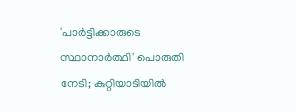'പാര്‍ട്ടിക്കാരുടെ സ്ഥാനാര്‍ത്ഥി' പൊരുതി നേടി; കുറ്റിയാടിയില്‍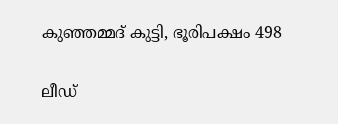കുഞ്ഞമ്മദ് കുട്ടി, ഭൂരിപക്ഷം 498

ലീഡ്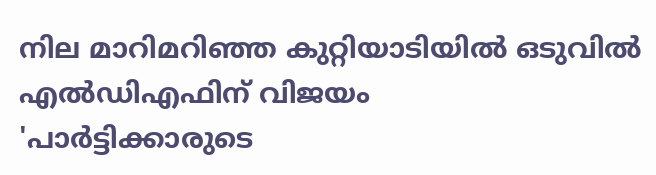നില മാറിമറിഞ്ഞ കുറ്റിയാടിയില്‍ ഒടുവില്‍ എല്‍ഡിഎഫിന് വിജയം
'പാര്‍ട്ടിക്കാരുടെ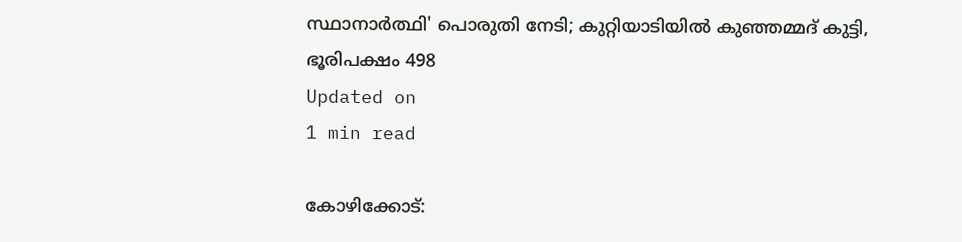സ്ഥാനാര്‍ത്ഥി' പൊരുതി നേടി; കുറ്റിയാടിയില്‍ കുഞ്ഞമ്മദ് കുട്ടി, ഭൂരിപക്ഷം 498
Updated on
1 min read

കോഴിക്കോട്: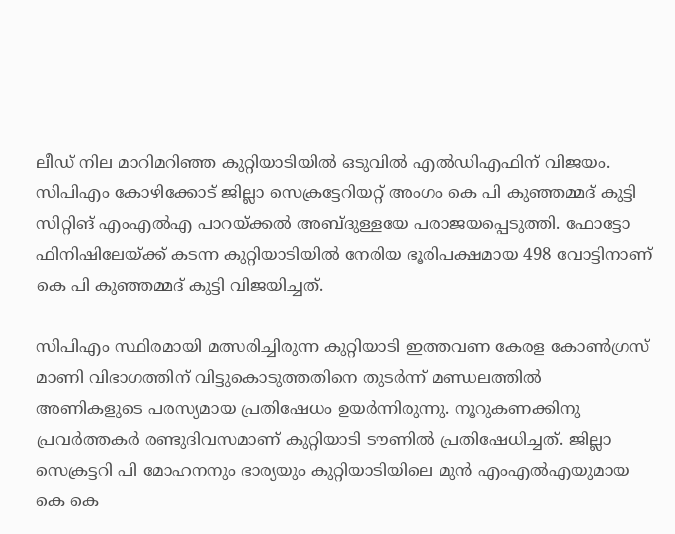ലീഡ് നില മാറിമറിഞ്ഞ കുറ്റിയാടിയില്‍ ഒടുവില്‍ എല്‍ഡിഎഫിന് വിജയം. സിപിഎം കോഴിക്കോട് ജില്ലാ സെക്രട്ടേറിയറ്റ് അംഗം കെ പി കുഞ്ഞമ്മദ് കുട്ടി സിറ്റിങ് എംഎല്‍എ പാറയ്ക്കല്‍ അബ്ദുള്ളയേ പരാജയപ്പെടുത്തി. ഫോട്ടോ ഫിനിഷിലേയ്ക്ക് കടന്ന കുറ്റിയാടിയില്‍ നേരിയ ഭൂരിപക്ഷമായ 498 വോട്ടിനാണ് കെ പി കുഞ്ഞമ്മദ് കുട്ടി വിജയിച്ചത്.

സിപിഎം സ്ഥിരമായി മത്സരിച്ചിരുന്ന കുറ്റിയാടി ഇത്തവണ കേരള കോണ്‍ഗ്രസ് മാണി വിഭാഗത്തിന് വിട്ടുകൊടുത്തതിനെ തുടര്‍ന്ന് മണ്ഡലത്തില്‍ അണികളുടെ പരസ്യമായ പ്രതിഷേധം ഉയര്‍ന്നിരുന്നു. നൂറുകണക്കിനു പ്രവര്‍ത്തകര്‍ രണ്ടുദിവസമാണ് കുറ്റിയാടി ടൗണില്‍ പ്രതിഷേധിച്ചത്. ജില്ലാ സെക്രട്ടറി പി മോഹനനും ഭാര്യയും കുറ്റിയാടിയിലെ മുന്‍ എംഎല്‍എയുമായ കെ കെ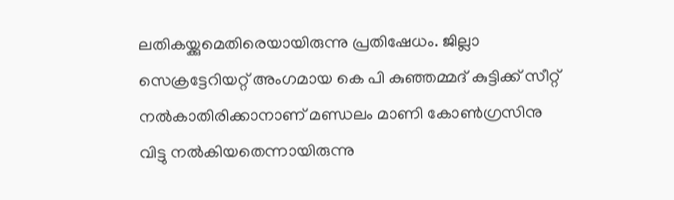ലതികയ്ക്കുമെതിരെയായിരുന്നു പ്രതിഷേധം. ജില്ലാ സെക്രട്ടേറിയറ്റ് അംഗമായ കെ പി കുഞ്ഞമ്മദ് കുട്ടിക്ക് സീറ്റ് നല്‍കാതിരിക്കാനാണ് മണ്ഡലം മാണി കോണ്‍ഗ്രസിനു വിട്ടു നല്‍കിയതെന്നായിരുന്നു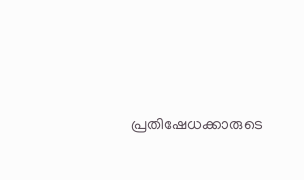പ്രതിഷേധക്കാരുടെ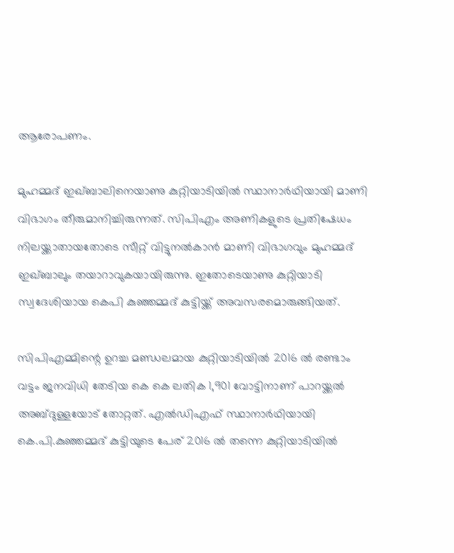ആരോപണം.

മുഹമ്മദ് ഇഖ്ബാലിനെയാണു കുറ്റിയാടിയില്‍ സ്ഥാനാര്‍ഥിയായി മാണി വിഭാഗം തീരുമാനിച്ചിരുന്നത്. സിപിഎം അണികളുടെ പ്രതിഷേധം നിലയ്ക്കാതായതോടെ സീറ്റ് വിട്ടുനല്‍കാന്‍ മാണി വിഭാഗവും മുഹമ്മദ് ഇഖ്ബാലും തയാറാവുകയായിരുന്നു. ഇതോടെയാണു കുറ്റിയാടി സ്വദേശിയായ കെപി കുഞ്ഞമ്മദ് കുട്ടിയ്ക്ക് അവസരമൊരുങ്ങിയത്.

സിപിഎമ്മിന്റെ ഉറച്ച മണ്ഡലമായ കുറ്റിയാടിയില്‍ 2016 ല്‍ രണ്ടാം വട്ടം ജനവിധി തേടിയ കെ കെ ലതിക 1,901 വോട്ടിനാണ് പാറയ്ക്കല്‍ അബ്ദുള്ളയോട് തോറ്റത്. എല്‍ഡിഎഫ് സ്ഥാനാര്‍ഥിയായി കെ.പി.കുഞ്ഞമ്മദ് കുട്ടിയുടെ പേര് 2016 ല്‍ തന്നെ കുറ്റിയാടിയില്‍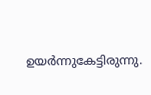ഉയര്‍ന്നുകേട്ടിരുന്നു.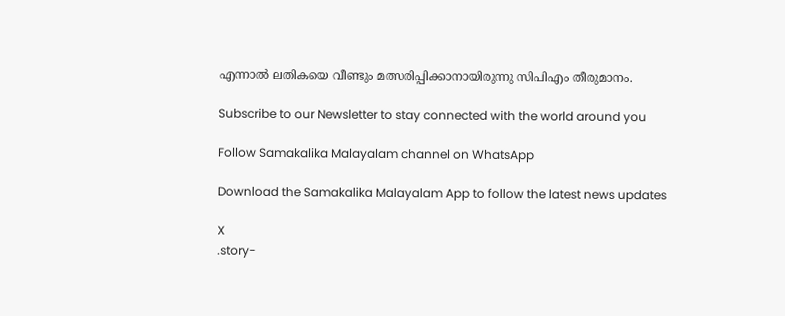എന്നാല്‍ ലതികയെ വീണ്ടും മത്സരിപ്പിക്കാനായിരുന്നു സിപിഎം തീരുമാനം.

Subscribe to our Newsletter to stay connected with the world around you

Follow Samakalika Malayalam channel on WhatsApp

Download the Samakalika Malayalam App to follow the latest news updates

X
.story-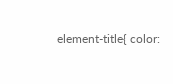element-title{ color: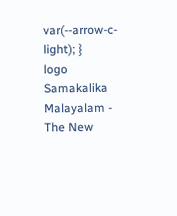var(--arrow-c-light); }
logo
Samakalika Malayalam - The New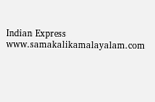Indian Express
www.samakalikamalayalam.com